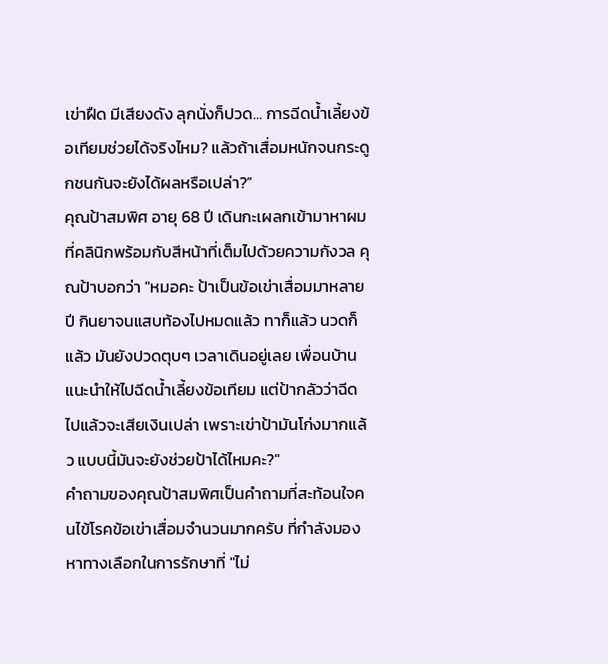เข่าฝืด มีเสียงดัง ลุกนั่งก็ปวด... การฉีดน้ำเลี้ยงข้อเทียมช่วยได้จริงไหม? แล้วถ้าเสื่อมหนักจนกระดูกชนกันจะยังได้ผลหรือเปล่า?”
คุณป้าสมพิศ อายุ 68 ปี เดินกะเผลกเข้ามาหาผมที่คลินิกพร้อมกับสีหน้าที่เต็มไปด้วยความกังวล คุณป้าบอกว่า "หมอคะ ป้าเป็นข้อเข่าเสื่อมมาหลายปี กินยาจนแสบท้องไปหมดแล้ว ทาก็แล้ว นวดก็แล้ว มันยังปวดตุบๆ เวลาเดินอยู่เลย เพื่อนบ้านแนะนำให้ไปฉีดน้ำเลี้ยงข้อเทียม แต่ป้ากลัวว่าฉีดไปแล้วจะเสียเงินเปล่า เพราะเข่าป้ามันโก่งมากแล้ว แบบนี้มันจะยังช่วยป้าได้ไหมคะ?"
คำถามของคุณป้าสมพิศเป็นคำถามที่สะท้อนใจคนไข้โรคข้อเข่าเสื่อมจำนวนมากครับ ที่กำลังมองหาทางเลือกในการรักษาที่ "ไม่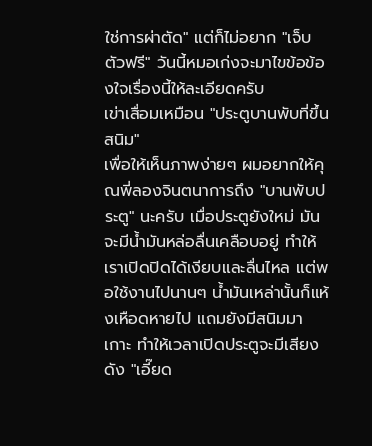ใช่การผ่าตัด" แต่ก็ไม่อยาก "เจ็บตัวฟรี" วันนี้หมอเก่งจะมาไขข้อข้องใจเรื่องนี้ให้ละเอียดครับ
เข่าเสื่อมเหมือน "ประตูบานพับที่ขึ้นสนิม"
เพื่อให้เห็นภาพง่ายๆ ผมอยากให้คุณพี่ลองจินตนาการถึง "บานพับประตู" นะครับ เมื่อประตูยังใหม่ มันจะมีน้ำมันหล่อลื่นเคลือบอยู่ ทำให้เราเปิดปิดได้เงียบและลื่นไหล แต่พอใช้งานไปนานๆ น้ำมันเหล่านั้นก็แห้งเหือดหายไป แถมยังมีสนิมมาเกาะ ทำให้เวลาเปิดประตูจะมีเสียงดัง "เอี๊ยด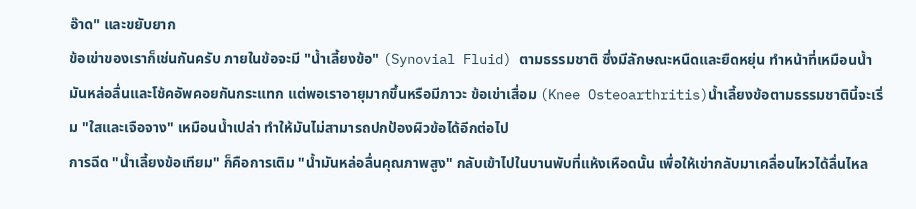อ๊าด" และขยับยาก
ข้อเข่าของเราก็เช่นกันครับ ภายในข้อจะมี "น้ำเลี้ยงข้อ" (Synovial Fluid) ตามธรรมชาติ ซึ่งมีลักษณะหนืดและยืดหยุ่น ทำหน้าที่เหมือนน้ำมันหล่อลื่นและโช้คอัพคอยกันกระแทก แต่พอเราอายุมากขึ้นหรือมีภาวะ ข้อเข่าเสื่อม (Knee Osteoarthritis)น้ำเลี้ยงข้อตามธรรมชาตินี้จะเริ่ม "ใสและเจือจาง" เหมือนน้ำเปล่า ทำให้มันไม่สามารถปกป้องผิวข้อได้อีกต่อไป
การฉีด "น้ำเลี้ยงข้อเทียม" ก็คือการเติม "น้ำมันหล่อลื่นคุณภาพสูง" กลับเข้าไปในบานพับที่แห้งเหือดนั้น เพื่อให้เข่ากลับมาเคลื่อนไหวได้ลื่นไหล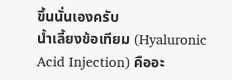ขึ้นนั่นเองครับ
น้ำเลี้ยงข้อเทียม (Hyaluronic Acid Injection) คืออะ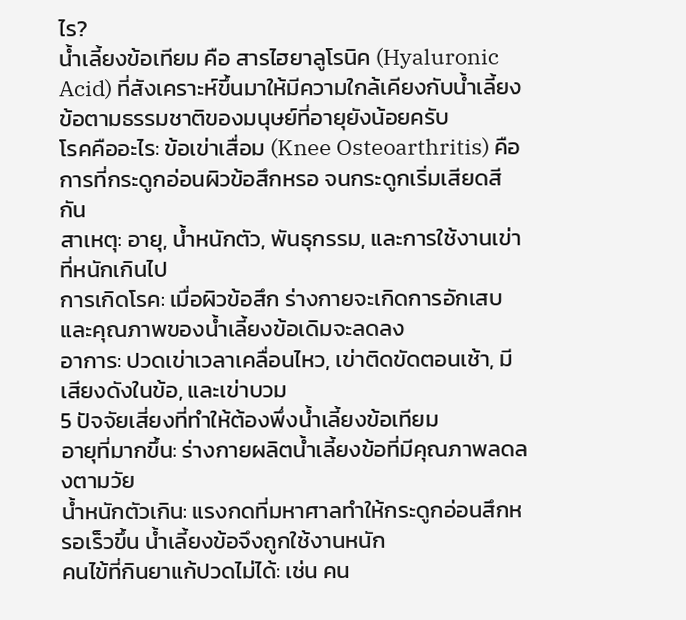ไร?
น้ำเลี้ยงข้อเทียม คือ สารไฮยาลูโรนิค (Hyaluronic Acid) ที่สังเคราะห์ขึ้นมาให้มีความใกล้เคียงกับน้ำเลี้ยงข้อตามธรรมชาติของมนุษย์ที่อายุยังน้อยครับ
โรคคืออะไร: ข้อเข่าเสื่อม (Knee Osteoarthritis) คือการที่กระดูกอ่อนผิวข้อสึกหรอ จนกระดูกเริ่มเสียดสีกัน
สาเหตุ: อายุ, น้ำหนักตัว, พันธุกรรม, และการใช้งานเข่าที่หนักเกินไป
การเกิดโรค: เมื่อผิวข้อสึก ร่างกายจะเกิดการอักเสบ และคุณภาพของน้ำเลี้ยงข้อเดิมจะลดลง
อาการ: ปวดเข่าเวลาเคลื่อนไหว, เข่าติดขัดตอนเช้า, มีเสียงดังในข้อ, และเข่าบวม
5 ปัจจัยเสี่ยงที่ทำให้ต้องพึ่งน้ำเลี้ยงข้อเทียม
อายุที่มากขึ้น: ร่างกายผลิตน้ำเลี้ยงข้อที่มีคุณภาพลดลงตามวัย
น้ำหนักตัวเกิน: แรงกดที่มหาศาลทำให้กระดูกอ่อนสึกหรอเร็วขึ้น น้ำเลี้ยงข้อจึงถูกใช้งานหนัก
คนไข้ที่กินยาแก้ปวดไม่ได้: เช่น คน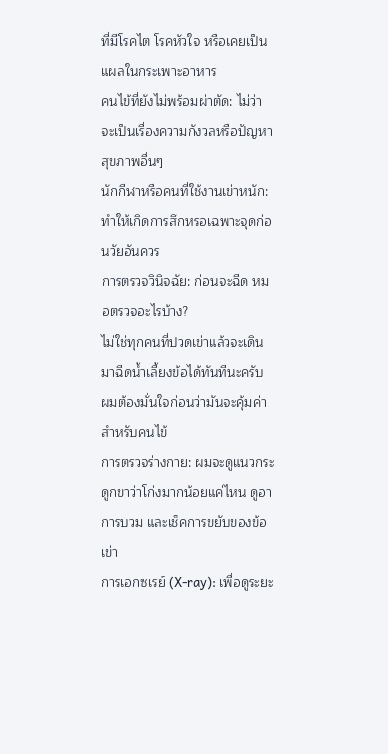ที่มีโรคไต โรคหัวใจ หรือเคยเป็นแผลในกระเพาะอาหาร
คนไข้ที่ยังไม่พร้อมผ่าตัด: ไม่ว่าจะเป็นเรื่องความกังวลหรือปัญหาสุขภาพอื่นๆ
นักกีฬาหรือคนที่ใช้งานเข่าหนัก: ทำให้เกิดการสึกหรอเฉพาะจุดก่อนวัยอันควร
การตรวจวินิจฉัย: ก่อนจะฉีด หมอตรวจอะไรบ้าง?
ไม่ใช่ทุกคนที่ปวดเข่าแล้วจะเดินมาฉีดน้ำเลี้ยงข้อได้ทันทีนะครับ ผมต้องมั่นใจก่อนว่ามันจะคุ้มค่าสำหรับคนไข้
การตรวจร่างกาย: ผมจะดูแนวกระดูกขาว่าโก่งมากน้อยแค่ไหน ดูอาการบวม และเช็คการขยับของข้อเข่า
การเอกซเรย์ (X-ray): เพื่อดูระยะ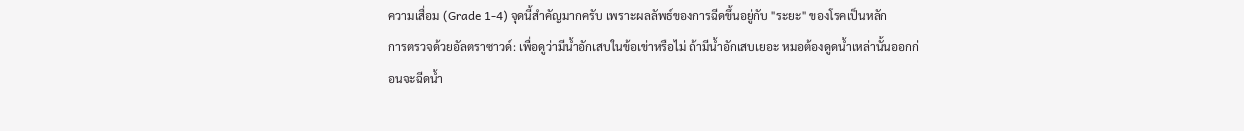ความเสื่อม (Grade 1-4) จุดนี้สำคัญมากครับ เพราะผลลัพธ์ของการฉีดขึ้นอยู่กับ "ระยะ" ของโรคเป็นหลัก
การตรวจด้วยอัลตราซาวด์: เพื่อดูว่ามีน้ำอักเสบในข้อเข่าหรือไม่ ถ้ามีน้ำอักเสบเยอะ หมอต้องดูดน้ำเหล่านั้นออกก่อนจะฉีดน้ำ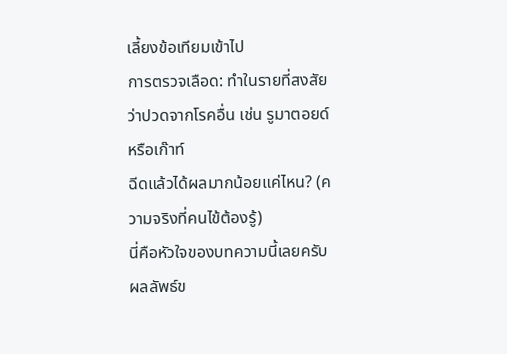เลี้ยงข้อเทียมเข้าไป
การตรวจเลือด: ทำในรายที่สงสัยว่าปวดจากโรคอื่น เช่น รูมาตอยด์ หรือเก๊าท์
ฉีดแล้วได้ผลมากน้อยแค่ไหน? (ความจริงที่คนไข้ต้องรู้)
นี่คือหัวใจของบทความนี้เลยครับ ผลลัพธ์ข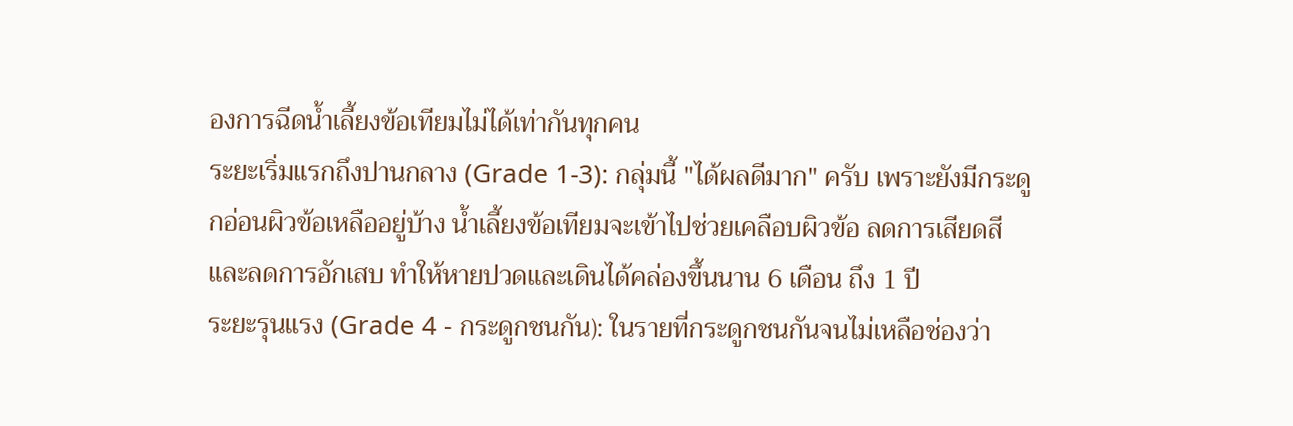องการฉีดน้ำเลี้ยงข้อเทียมไม่ได้เท่ากันทุกคน
ระยะเริ่มแรกถึงปานกลาง (Grade 1-3): กลุ่มนี้ "ได้ผลดีมาก" ครับ เพราะยังมีกระดูกอ่อนผิวข้อเหลืออยู่บ้าง น้ำเลี้ยงข้อเทียมจะเข้าไปช่วยเคลือบผิวข้อ ลดการเสียดสี และลดการอักเสบ ทำให้หายปวดและเดินได้คล่องขึ้นนาน 6 เดือน ถึง 1 ปี
ระยะรุนแรง (Grade 4 - กระดูกชนกัน): ในรายที่กระดูกชนกันจนไม่เหลือช่องว่า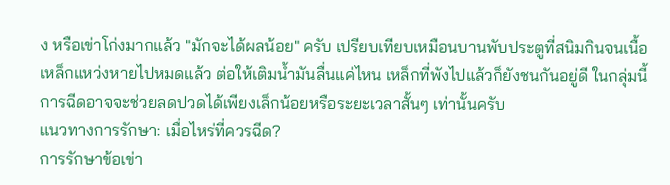ง หรือเข่าโก่งมากแล้ว "มักจะได้ผลน้อย" ครับ เปรียบเทียบเหมือนบานพับประตูที่สนิมกินจนเนื้อเหล็กแหว่งหายไปหมดแล้ว ต่อให้เติมน้ำมันลื่นแค่ไหน เหล็กที่พังไปแล้วก็ยังชนกันอยู่ดี ในกลุ่มนี้การฉีดอาจจะช่วยลดปวดได้เพียงเล็กน้อยหรือระยะเวลาสั้นๆ เท่านั้นครับ
แนวทางการรักษา: เมื่อไหร่ที่ควรฉีด?
การรักษาข้อเข่า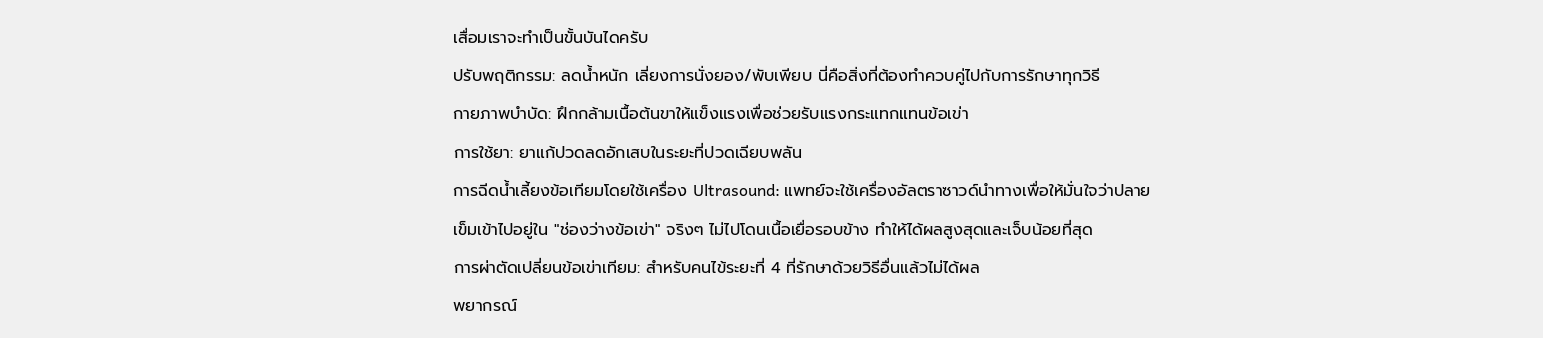เสื่อมเราจะทำเป็นขั้นบันไดครับ
ปรับพฤติกรรม: ลดน้ำหนัก เลี่ยงการนั่งยอง/พับเพียบ นี่คือสิ่งที่ต้องทำควบคู่ไปกับการรักษาทุกวิธี
กายภาพบำบัด: ฝึกกล้ามเนื้อต้นขาให้แข็งแรงเพื่อช่วยรับแรงกระแทกแทนข้อเข่า
การใช้ยา: ยาแก้ปวดลดอักเสบในระยะที่ปวดเฉียบพลัน
การฉีดน้ำเลี้ยงข้อเทียมโดยใช้เครื่อง Ultrasound: แพทย์จะใช้เครื่องอัลตราซาวด์นำทางเพื่อให้มั่นใจว่าปลายเข็มเข้าไปอยู่ใน "ช่องว่างข้อเข่า" จริงๆ ไม่ไปโดนเนื้อเยื่อรอบข้าง ทำให้ได้ผลสูงสุดและเจ็บน้อยที่สุด
การผ่าตัดเปลี่ยนข้อเข่าเทียม: สำหรับคนไข้ระยะที่ 4 ที่รักษาด้วยวิธีอื่นแล้วไม่ได้ผล
พยากรณ์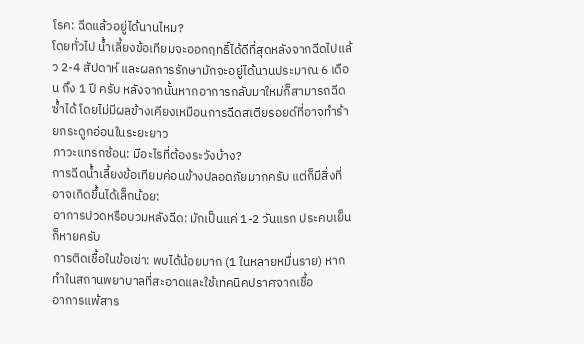โรค: ฉีดแล้วอยู่ได้นานไหม?
โดยทั่วไป น้ำเลี้ยงข้อเทียมจะออกฤทธิ์ได้ดีที่สุดหลังจากฉีดไปแล้ว 2-4 สัปดาห์ และผลการรักษามักจะอยู่ได้นานประมาณ 6 เดือน ถึง 1 ปี ครับ หลังจากนั้นหากอาการกลับมาใหม่ก็สามารถฉีดซ้ำได้ โดยไม่มีผลข้างเคียงเหมือนการฉีดสเตียรอยด์ที่อาจทำร้ายกระดูกอ่อนในระยะยาว
ภาวะแทรกซ้อน: มีอะไรที่ต้องระวังบ้าง?
การฉีดน้ำเลี้ยงข้อเทียมค่อนข้างปลอดภัยมากครับ แต่ก็มีสิ่งที่อาจเกิดขึ้นได้เล็กน้อย:
อาการปวดหรือบวมหลังฉีด: มักเป็นแค่ 1-2 วันแรก ประคบเย็นก็หายครับ
การติดเชื้อในข้อเข่า: พบได้น้อยมาก (1 ในหลายหมื่นราย) หากทำในสถานพยาบาลที่สะอาดและใช้เทคนิคปราศจากเชื้อ
อาการแพ้สาร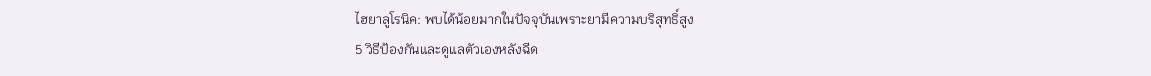ไฮยาลูโรนิค: พบได้น้อยมากในปัจจุบันเพราะยามีความบริสุทธิ์สูง
5 วิธีป้องกันและดูแลตัวเองหลังฉีด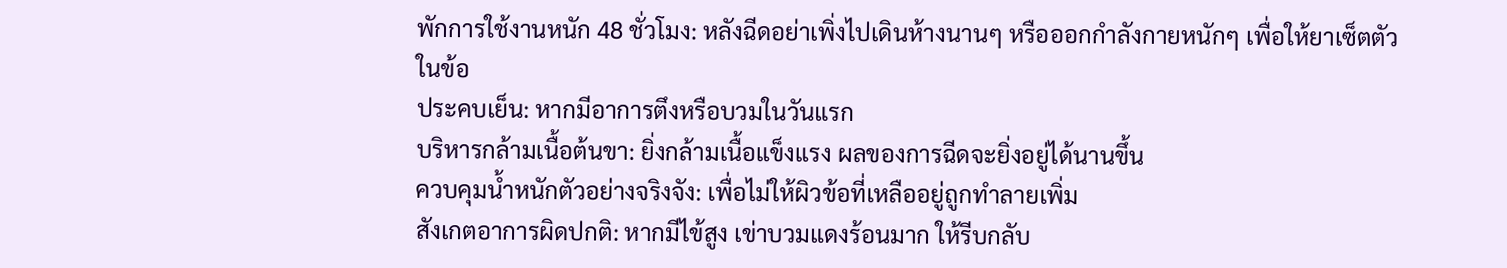พักการใช้งานหนัก 48 ชั่วโมง: หลังฉีดอย่าเพิ่งไปเดินห้างนานๆ หรือออกกำลังกายหนักๆ เพื่อให้ยาเซ็ตตัวในข้อ
ประคบเย็น: หากมีอาการตึงหรือบวมในวันแรก
บริหารกล้ามเนื้อต้นขา: ยิ่งกล้ามเนื้อแข็งแรง ผลของการฉีดจะยิ่งอยู่ได้นานขึ้น
ควบคุมน้ำหนักตัวอย่างจริงจัง: เพื่อไม่ให้ผิวข้อที่เหลืออยู่ถูกทำลายเพิ่ม
สังเกตอาการผิดปกติ: หากมีไข้สูง เข่าบวมแดงร้อนมาก ให้รีบกลับ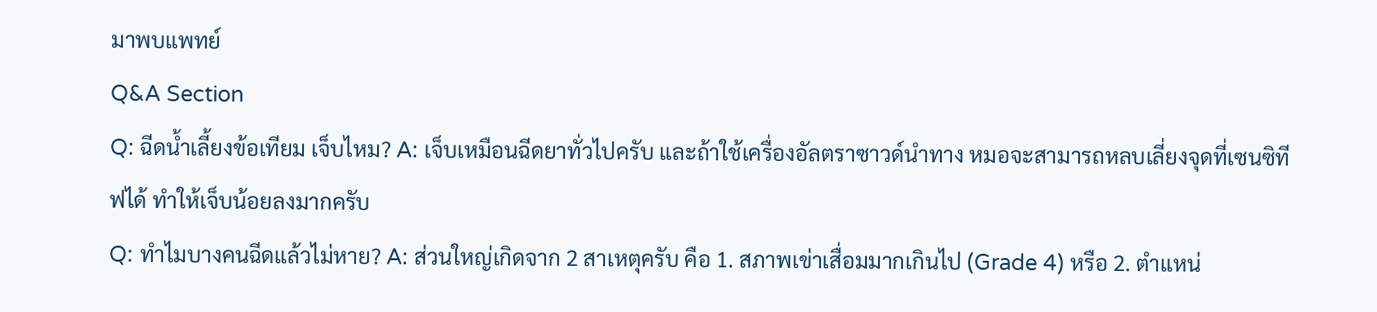มาพบแพทย์
Q&A Section
Q: ฉีดน้ำเลี้ยงข้อเทียม เจ็บไหม? A: เจ็บเหมือนฉีดยาทั่วไปครับ และถ้าใช้เครื่องอัลตราซาวด์นำทาง หมอจะสามารถหลบเลี่ยงจุดที่เซนซิทีฟได้ ทำให้เจ็บน้อยลงมากครับ
Q: ทำไมบางคนฉีดแล้วไม่หาย? A: ส่วนใหญ่เกิดจาก 2 สาเหตุครับ คือ 1. สภาพเข่าเสื่อมมากเกินไป (Grade 4) หรือ 2. ตำแหน่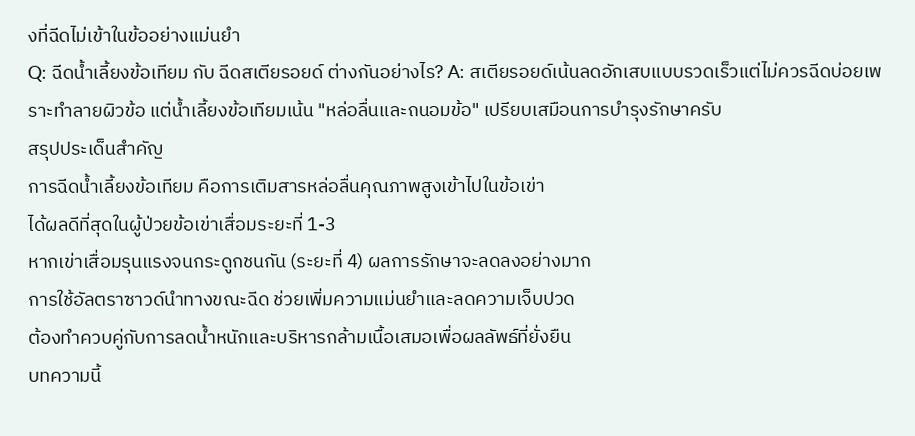งที่ฉีดไม่เข้าในข้ออย่างแม่นยำ
Q: ฉีดน้ำเลี้ยงข้อเทียม กับ ฉีดสเตียรอยด์ ต่างกันอย่างไร? A: สเตียรอยด์เน้นลดอักเสบแบบรวดเร็วแต่ไม่ควรฉีดบ่อยเพราะทำลายผิวข้อ แต่น้ำเลี้ยงข้อเทียมเน้น "หล่อลื่นและถนอมข้อ" เปรียบเสมือนการบำรุงรักษาครับ
สรุปประเด็นสำคัญ
การฉีดน้ำเลี้ยงข้อเทียม คือการเติมสารหล่อลื่นคุณภาพสูงเข้าไปในข้อเข่า
ได้ผลดีที่สุดในผู้ป่วยข้อเข่าเสื่อมระยะที่ 1-3
หากเข่าเสื่อมรุนแรงจนกระดูกชนกัน (ระยะที่ 4) ผลการรักษาจะลดลงอย่างมาก
การใช้อัลตราซาวด์นำทางขณะฉีด ช่วยเพิ่มความแม่นยำและลดความเจ็บปวด
ต้องทำควบคู่กับการลดน้ำหนักและบริหารกล้ามเนื้อเสมอเพื่อผลลัพธ์ที่ยั่งยืน
บทความนี้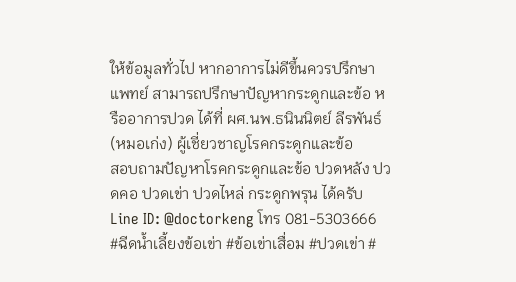ให้ข้อมูลทั่วไป หากอาการไม่ดีขึ้นควรปรึกษาแพทย์ สามารถปรึกษาปัญหากระดูกและข้อ หรืออาการปวด ได้ที่ ผศ.นพ.ธนินนิตย์ ลีรพันธ์ (หมอเก่ง) ผู้เชี่ยวชาญโรคกระดูกและข้อ
สอบถามปัญหาโรคกระดูกและข้อ ปวดหลัง ปวดคอ ปวดเข่า ปวดไหล่ กระดูกพรุน ได้ครับ
Line ID: @doctorkeng โทร 081-5303666
#ฉีดน้ำเลี้ยงข้อเข่า #ข้อเข่าเสื่อม #ปวดเข่า #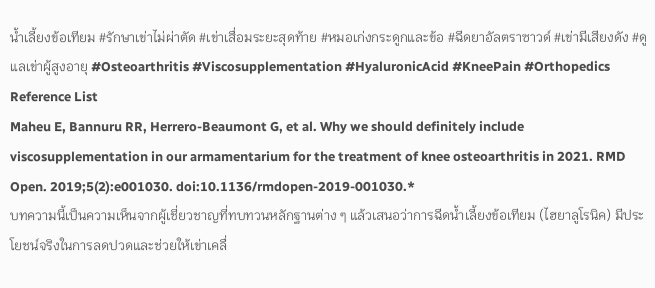น้ำเลี้ยงข้อเทียม #รักษาเข่าไม่ผ่าตัด #เข่าเสื่อมระยะสุดท้าย #หมอเก่งกระดูกและข้อ #ฉีดยาอัลตราซาวด์ #เข่ามีเสียงดัง #ดูแลเข่าผู้สูงอายุ #Osteoarthritis #Viscosupplementation #HyaluronicAcid #KneePain #Orthopedics
Reference List
Maheu E, Bannuru RR, Herrero-Beaumont G, et al. Why we should definitely include viscosupplementation in our armamentarium for the treatment of knee osteoarthritis in 2021. RMD Open. 2019;5(2):e001030. doi:10.1136/rmdopen-2019-001030.*
บทความนี้เป็นความเห็นจากผู้เชี่ยวชาญที่ทบทวนหลักฐานต่าง ๆ แล้วเสนอว่าการฉีดน้ำเลี้ยงข้อเทียม (ไฮยาลูโรนิค) มีประโยชน์จริงในการลดปวดและช่วยให้เข่าเคลื่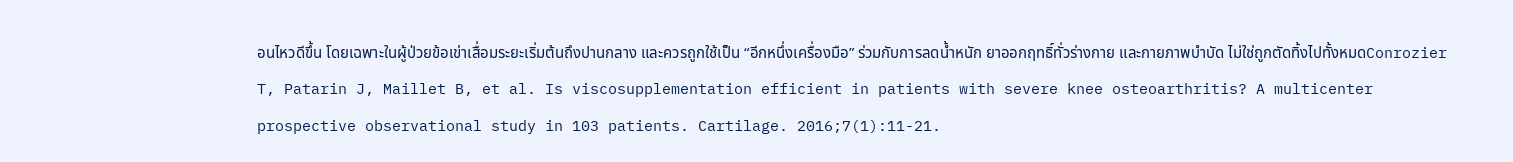อนไหวดีขึ้น โดยเฉพาะในผู้ป่วยข้อเข่าเสื่อมระยะเริ่มต้นถึงปานกลาง และควรถูกใช้เป็น “อีกหนึ่งเครื่องมือ” ร่วมกับการลดน้ำหนัก ยาออกฤทธิ์ทั่วร่างกาย และกายภาพบำบัด ไม่ใช่ถูกตัดทิ้งไปทั้งหมดConrozier T, Patarin J, Maillet B, et al. Is viscosupplementation efficient in patients with severe knee osteoarthritis? A multicenter prospective observational study in 103 patients. Cartilage. 2016;7(1):11-21.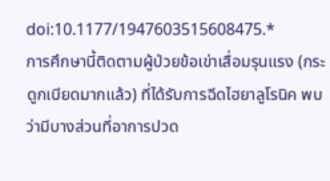doi:10.1177/1947603515608475.*
การศึกษานี้ติดตามผู้ป่วยข้อเข่าเสื่อมรุนแรง (กระดูกเบียดมากแล้ว) ที่ได้รับการฉีดไฮยาลูโรนิค พบว่ามีบางส่วนที่อาการปวด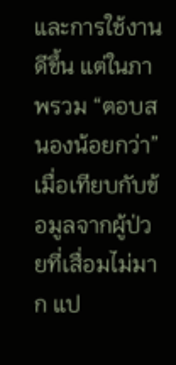และการใช้งานดีขึ้น แต่ในภาพรวม “ตอบสนองน้อยกว่า” เมื่อเทียบกับข้อมูลจากผู้ป่วยที่เสื่อมไม่มาก แป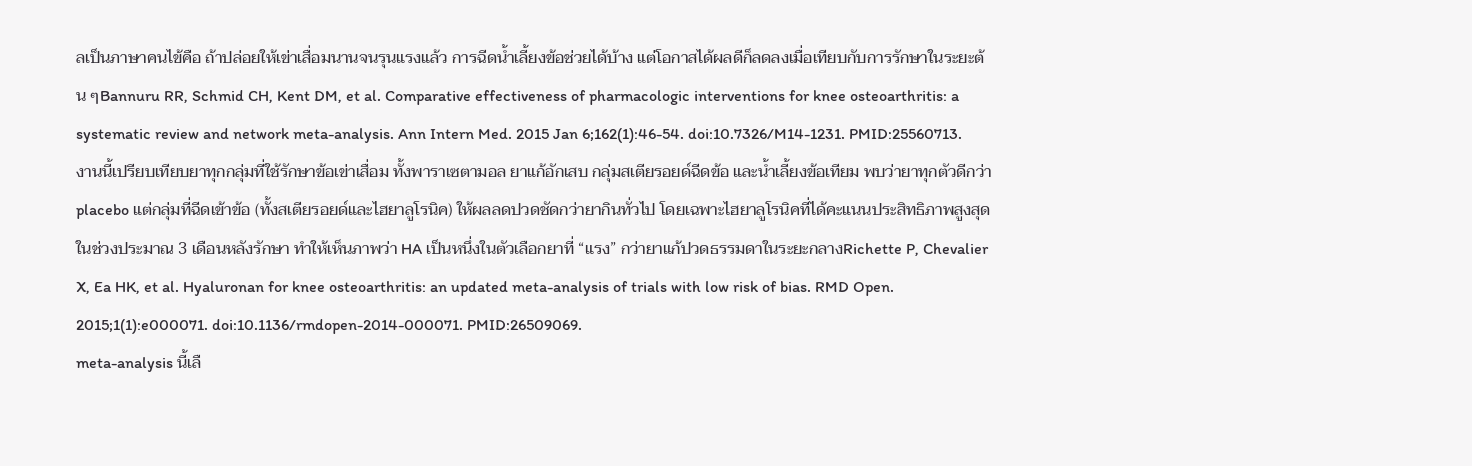ลเป็นภาษาคนไข้คือ ถ้าปล่อยให้เข่าเสื่อมนานจนรุนแรงแล้ว การฉีดน้ำเลี้ยงข้อช่วยได้บ้าง แต่โอกาสได้ผลดีก็ลดลงเมื่อเทียบกับการรักษาในระยะต้น ๆBannuru RR, Schmid CH, Kent DM, et al. Comparative effectiveness of pharmacologic interventions for knee osteoarthritis: a systematic review and network meta-analysis. Ann Intern Med. 2015 Jan 6;162(1):46-54. doi:10.7326/M14-1231. PMID:25560713.
งานนี้เปรียบเทียบยาทุกกลุ่มที่ใช้รักษาข้อเข่าเสื่อม ทั้งพาราเซตามอล ยาแก้อักเสบ กลุ่มสเตียรอยด์ฉีดข้อ และน้ำเลี้ยงข้อเทียม พบว่ายาทุกตัวดีกว่า placebo แต่กลุ่มที่ฉีดเข้าข้อ (ทั้งสเตียรอยด์และไฮยาลูโรนิค) ให้ผลลดปวดชัดกว่ายากินทั่วไป โดยเฉพาะไฮยาลูโรนิคที่ได้คะแนนประสิทธิภาพสูงสุดในช่วงประมาณ 3 เดือนหลังรักษา ทำให้เห็นภาพว่า HA เป็นหนึ่งในตัวเลือกยาที่ “แรง” กว่ายาแก้ปวดธรรมดาในระยะกลางRichette P, Chevalier X, Ea HK, et al. Hyaluronan for knee osteoarthritis: an updated meta-analysis of trials with low risk of bias. RMD Open. 2015;1(1):e000071. doi:10.1136/rmdopen-2014-000071. PMID:26509069.
meta-analysis นี้เลื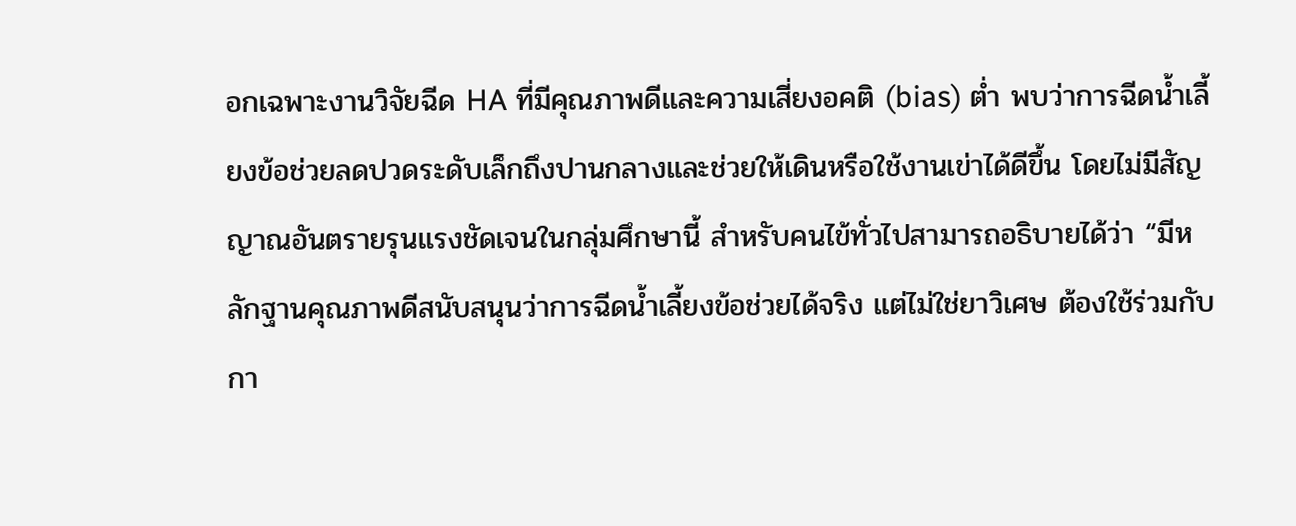อกเฉพาะงานวิจัยฉีด HA ที่มีคุณภาพดีและความเสี่ยงอคติ (bias) ต่ำ พบว่าการฉีดน้ำเลี้ยงข้อช่วยลดปวดระดับเล็กถึงปานกลางและช่วยให้เดินหรือใช้งานเข่าได้ดีขึ้น โดยไม่มีสัญญาณอันตรายรุนแรงชัดเจนในกลุ่มศึกษานี้ สำหรับคนไข้ทั่วไปสามารถอธิบายได้ว่า “มีหลักฐานคุณภาพดีสนับสนุนว่าการฉีดน้ำเลี้ยงข้อช่วยได้จริง แต่ไม่ใช่ยาวิเศษ ต้องใช้ร่วมกับกา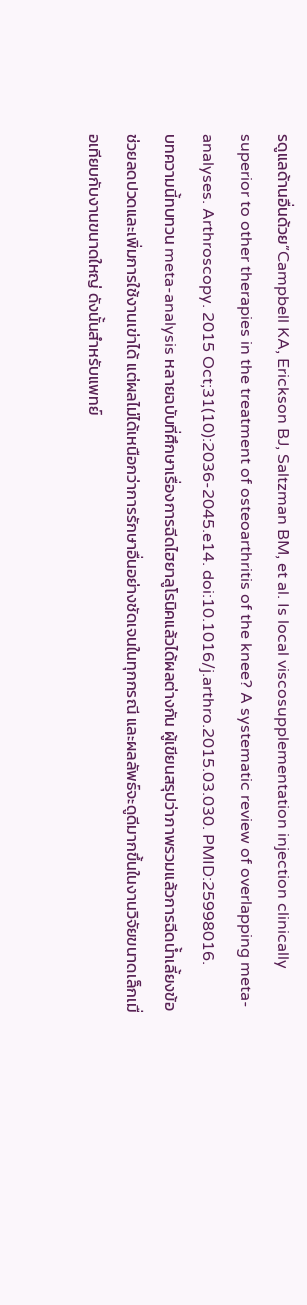รดูแลด้านอื่นด้วย”Campbell KA, Erickson BJ, Saltzman BM, et al. Is local viscosupplementation injection clinically superior to other therapies in the treatment of osteoarthritis of the knee? A systematic review of overlapping meta-analyses. Arthroscopy. 2015 Oct;31(10):2036-2045.e14. doi:10.1016/j.arthro.2015.03.030. PMID:25998016.
บทความนี้ทบทวน meta-analysis หลายฉบับที่ศึกษาเรื่องการฉีดไฮยาลูโรนิคแล้วได้ผลต่างกัน ผู้เขียนสรุปว่าภาพรวมแล้วการฉีดน้ำเลี้ยงข้อช่วยลดปวดและเพิ่มการใช้งานเข่าได้ แต่ผลไม่ได้เหนือกว่าการรักษาอื่นอย่างชัดเจนในทุกกรณี และผลลัพธ์จะดูดีมากขึ้นในงานวิจัยขนาดเล็กเมื่อเทียบกับงานขนาดใหญ่ ดังนั้นสำหรับแพทย์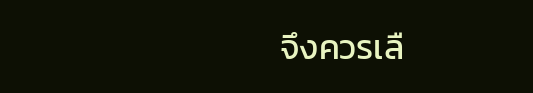จึงควรเลื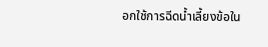อกใช้การฉีดน้ำเลี้ยงข้อใน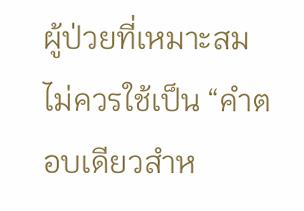ผู้ป่วยที่เหมาะสม ไม่ควรใช้เป็น “คำตอบเดียวสำห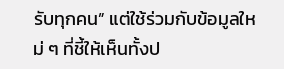รับทุกคน” แต่ใช้ร่วมกับข้อมูลใหม่ ๆ ที่ชี้ให้เห็นทั้งป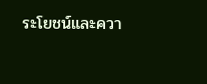ระโยชน์และควา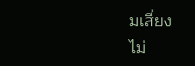มเสี่ยง
ไม่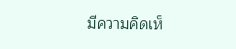มีความคิดเห็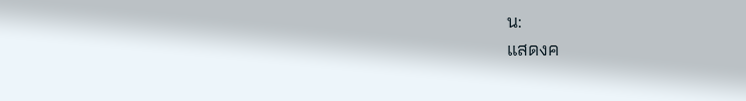น:
แสดงค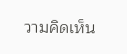วามคิดเห็น